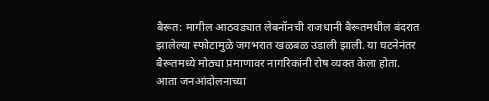बैरूत: मागील आठवड्यात लेबनॉनची राजधानी बैरूतमधील बंदरात झालेल्या स्फोटामुळे जगभरात खळबळ उडाली झाली. या घटनेनंतर बैरूतमध्ये मोठ्या प्रमाणावर नागरिकांनी रोष व्यक्त केला होता. आता जनआंदोलनाच्या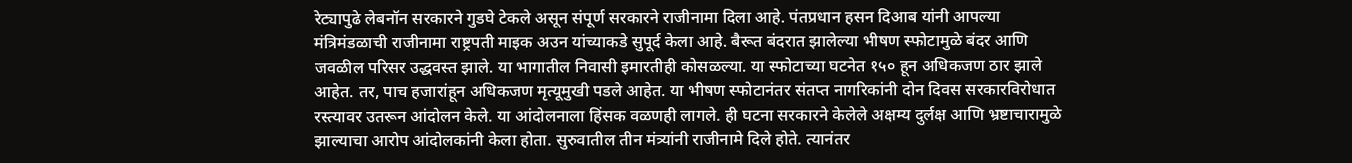रेट्यापुढे लेबनॉन सरकारने गुडघे टेकले असून संपूर्ण सरकारने राजीनामा दिला आहे. पंतप्रधान हसन दिआब यांनी आपल्या मंत्रिमंडळाची राजीनामा राष्ट्रपती माइक अउन यांच्याकडे सुपूर्द केला आहे. बैरूत बंदरात झालेल्या भीषण स्फोटामुळे बंदर आणि जवळील परिसर उद्धवस्त झाले. या भागातील निवासी इमारतीही कोसळल्या. या स्फोटाच्या घटनेत १५० हून अधिकजण ठार झाले आहेत. तर, पाच हजारांहून अधिकजण मृत्यूमुखी पडले आहेत. या भीषण स्फोटानंतर संतप्त नागरिकांनी दोन दिवस सरकारविरोधात रस्त्यावर उतरून आंदोलन केले. या आंदोलनाला हिंसक वळणही लागले. ही घटना सरकारने केलेले अक्षम्य दुर्लक्ष आणि भ्रष्टाचारामुळे झाल्याचा आरोप आंदोलकांनी केला होता. सुरुवातील तीन मंत्र्यांनी राजीनामे दिले होते. त्यानंतर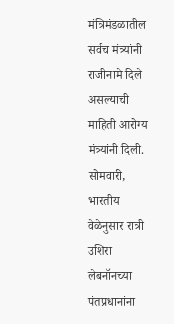मंत्रिमंडळातील सर्वच मंत्र्यांनी राजीनामे दिले असल्याची माहिती आरोग्य मंत्र्यांनी दिली. सोमवारी, भारतीय वेळेनुसार रात्री उशिरा लेबनॉनच्या पंतप्रधानांना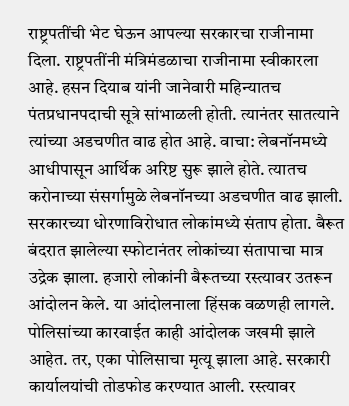राष्ट्रपतींची भेट घेऊन आपल्या सरकारचा राजीनामा दिला. राष्ट्रपतींनी मंत्रिमंडळाचा राजीनामा स्वीकारला आहे. हसन दियाब यांनी जानेवारी महिन्यातच पंतप्रधानपदाची सूत्रे सांभाळली होती. त्यानंतर सातत्याने त्यांच्या अडचणीत वाढ होत आहे. वाचा: लेबनॉनमध्ये आधीपासून आर्थिक अरिष्ट सुरू झाले होते. त्यातच करोनाच्या संसर्गामुळे लेबनॉनच्या अडचणीत वाढ झाली. सरकारच्या धोरणाविरोधात लोकांमध्ये संताप होता. बैरूत बंदरात झालेल्या स्फोटानंतर लोकांच्या संतापाचा मात्र उद्रेक झाला. हजारो लोकांनी बैरूतच्या रस्त्यावर उतरून आंदोलन केले. या आंदोलनाला हिंसक वळणही लागले. पोलिसांच्या कारवाईत काही आंदोलक जखमी झाले आहेत. तर, एका पोलिसाचा मृत्यू झाला आहे. सरकारी कार्यालयांची तोडफोड करण्यात आली. रस्त्यावर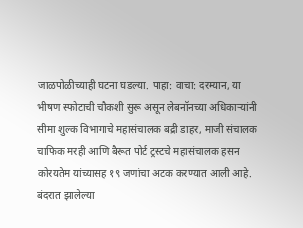जाळपोळीच्याही घटना घडल्या. पाहा: वाचा: दरम्यान, या भीषण स्फोटाची चौकशी सुरू असून लेबनॉनच्या अधिकाऱ्यांनी सीमा शुल्क विभागाचे महासंचालक बद्री डाहर, माजी संचालक चाफिक मरही आणि बैरूत पोर्ट ट्रस्टचे महासंचालक हसन कोरयतेम यांच्यासह १९ जणांचा अटक करण्यात आली आहे. बंदरात झालेल्या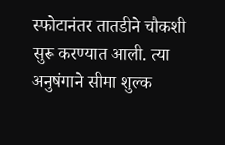स्फोटानंतर तातडीने चौकशी सुरू करण्यात आली. त्या अनुषंगाने सीमा शुल्क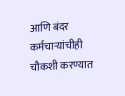आणि बंदर कर्मचाऱ्यांचीही चौकशी करण्यात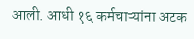आली. आधी १६ कर्मचाऱ्यांना अटक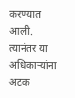करण्यात आली. त्यानंतर या अधिकाऱ्यांना अटक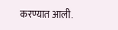करण्यात आली.